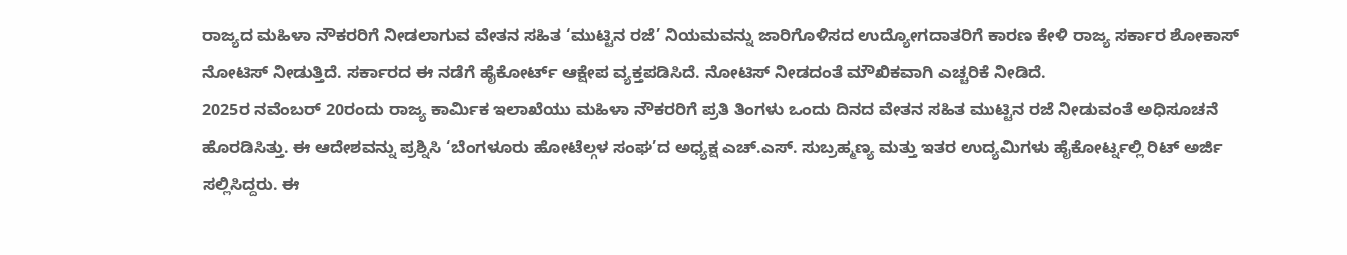ರಾಜ್ಯದ ಮಹಿಳಾ ನೌಕರರಿಗೆ ನೀಡಲಾಗುವ ವೇತನ ಸಹಿತ ‘ಮುಟ್ಟಿನ ರಜೆ’ ನಿಯಮವನ್ನು ಜಾರಿಗೊಳಿಸದ ಉದ್ಯೋಗದಾತರಿಗೆ ಕಾರಣ ಕೇಳಿ ರಾಜ್ಯ ಸರ್ಕಾರ ಶೋಕಾಸ್ ನೋಟಿಸ್ ನೀಡುತ್ತಿದೆ. ಸರ್ಕಾರದ ಈ ನಡೆಗೆ ಹೈಕೋರ್ಟ್ ಆಕ್ಷೇಪ ವ್ಯಕ್ತಪಡಿಸಿದೆ. ನೋಟಿಸ್ ನೀಡದಂತೆ ಮೌಖಿಕವಾಗಿ ಎಚ್ಚರಿಕೆ ನೀಡಿದೆ.
2025ರ ನವೆಂಬರ್ 20ರಂದು ರಾಜ್ಯ ಕಾರ್ಮಿಕ ಇಲಾಖೆಯು ಮಹಿಳಾ ನೌಕರರಿಗೆ ಪ್ರತಿ ತಿಂಗಳು ಒಂದು ದಿನದ ವೇತನ ಸಹಿತ ಮುಟ್ಟಿನ ರಜೆ ನೀಡುವಂತೆ ಅಧಿಸೂಚನೆ ಹೊರಡಿಸಿತ್ತು. ಈ ಆದೇಶವನ್ನು ಪ್ರಶ್ನಿಸಿ ‘ಬೆಂಗಳೂರು ಹೋಟೆಲ್ಗಳ ಸಂಘ’ದ ಅಧ್ಯಕ್ಷ ಎಚ್.ಎಸ್. ಸುಬ್ರಹ್ಮಣ್ಯ ಮತ್ತು ಇತರ ಉದ್ಯಮಿಗಳು ಹೈಕೋರ್ಟ್ನಲ್ಲಿ ರಿಟ್ ಅರ್ಜಿ ಸಲ್ಲಿಸಿದ್ದರು. ಈ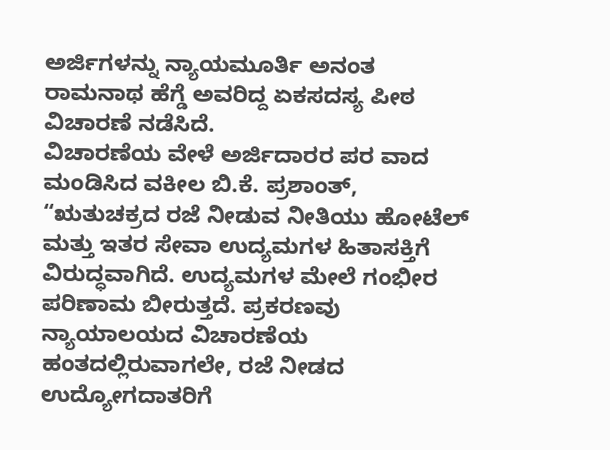ಅರ್ಜಿಗಳನ್ನು ನ್ಯಾಯಮೂರ್ತಿ ಅನಂತ ರಾಮನಾಥ ಹೆಗ್ಡೆ ಅವರಿದ್ದ ಏಕಸದಸ್ಯ ಪೀಠ ವಿಚಾರಣೆ ನಡೆಸಿದೆ.
ವಿಚಾರಣೆಯ ವೇಳೆ ಅರ್ಜಿದಾರರ ಪರ ವಾದ ಮಂಡಿಸಿದ ವಕೀಲ ಬಿ.ಕೆ. ಪ್ರಶಾಂತ್, “ಋತುಚಕ್ರದ ರಜೆ ನೀಡುವ ನೀತಿಯು ಹೋಟೆಲ್ ಮತ್ತು ಇತರ ಸೇವಾ ಉದ್ಯಮಗಳ ಹಿತಾಸಕ್ತಿಗೆ ವಿರುದ್ಧವಾಗಿದೆ. ಉದ್ಯಮಗಳ ಮೇಲೆ ಗಂಭೀರ ಪರಿಣಾಮ ಬೀರುತ್ತದೆ. ಪ್ರಕರಣವು ನ್ಯಾಯಾಲಯದ ವಿಚಾರಣೆಯ ಹಂತದಲ್ಲಿರುವಾಗಲೇ, ರಜೆ ನೀಡದ ಉದ್ಯೋಗದಾತರಿಗೆ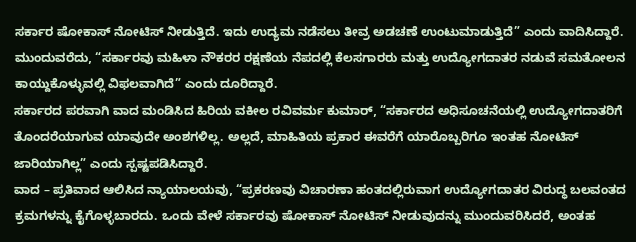ಸರ್ಕಾರ ಷೋಕಾಸ್ ನೋಟಿಸ್ ನೀಡುತ್ತಿದೆ. ಇದು ಉದ್ಯಮ ನಡೆಸಲು ತೀವ್ರ ಅಡಚಣೆ ಉಂಟುಮಾಡುತ್ತಿದೆ” ಎಂದು ವಾದಿಸಿದ್ದಾರೆ.
ಮುಂದುವರೆದು, “ಸರ್ಕಾರವು ಮಹಿಳಾ ನೌಕರರ ರಕ್ಷಣೆಯ ನೆಪದಲ್ಲಿ ಕೆಲಸಗಾರರು ಮತ್ತು ಉದ್ಯೋಗದಾತರ ನಡುವೆ ಸಮತೋಲನ ಕಾಯ್ದುಕೊಳ್ಳುವಲ್ಲಿ ವಿಫಲವಾಗಿದೆ” ಎಂದು ದೂರಿದ್ದಾರೆ.
ಸರ್ಕಾರದ ಪರವಾಗಿ ವಾದ ಮಂಡಿಸಿದ ಹಿರಿಯ ವಕೀಲ ರವಿವರ್ಮ ಕುಮಾರ್, “ಸರ್ಕಾರದ ಅಧಿಸೂಚನೆಯಲ್ಲಿ ಉದ್ಯೋಗದಾತರಿಗೆ ತೊಂದರೆಯಾಗುವ ಯಾವುದೇ ಅಂಶಗಳಿಲ್ಲ. ಅಲ್ಲದೆ, ಮಾಹಿತಿಯ ಪ್ರಕಾರ ಈವರೆಗೆ ಯಾರೊಬ್ಬರಿಗೂ ಇಂತಹ ನೋಟಿಸ್ ಜಾರಿಯಾಗಿಲ್ಲ” ಎಂದು ಸ್ಪಷ್ಟಪಡಿಸಿದ್ದಾರೆ.
ವಾದ – ಪ್ರತಿವಾದ ಆಲಿಸಿದ ನ್ಯಾಯಾಲಯವು, “ಪ್ರಕರಣವು ವಿಚಾರಣಾ ಹಂತದಲ್ಲಿರುವಾಗ ಉದ್ಯೋಗದಾತರ ವಿರುದ್ಧ ಬಲವಂತದ ಕ್ರಮಗಳನ್ನು ಕೈಗೊಳ್ಳಬಾರದು. ಒಂದು ವೇಳೆ ಸರ್ಕಾರವು ಷೋಕಾಸ್ ನೋಟಿಸ್ ನೀಡುವುದನ್ನು ಮುಂದುವರಿಸಿದರೆ, ಅಂತಹ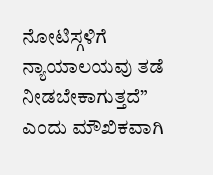ನೋಟಿಸ್ಗಳಿಗೆ ನ್ಯಾಯಾಲಯವು ತಡೆ ನೀಡಬೇಕಾಗುತ್ತದೆ” ಎಂದು ಮೌಖಿಕವಾಗಿ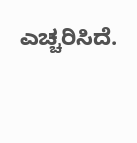ಎಚ್ಚರಿಸಿದೆ.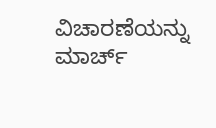ವಿಚಾರಣೆಯನ್ನು ಮಾರ್ಚ್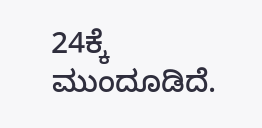24ಕ್ಕೆ ಮುಂದೂಡಿದೆ.